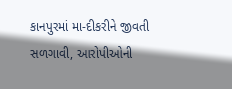કાનપુરમાં મા-દીકરીને જીવતી સળગાવી, આરોપીઓની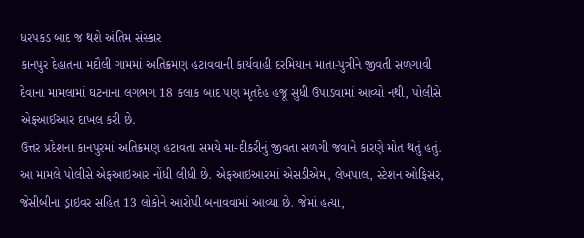ધરપકડ બાદ જ થશે અંતિમ સંસ્કાર
કાનપુર દેહાતના મદૌલી ગામમાં અતિક્રમણ હટાવવાની કાર્યવાહી દરમિયાન માતા-પુત્રીને જીવતી સળગાવી દેવાના મામલામાં ઘટનાના લગભગ 18 કલાક બાદ પણ મૃતદેહ હજૂ સુધી ઉપાડવામાં આવ્યો નથી, પોલીસે એફઆઈઆર દાખલ કરી છે.
ઉત્તર પ્રદેશના કાનપુરમાં અતિક્રમણ હટાવતા સમયે મા-દીકરીનું જીવતા સળગી જવાને કારણે મોત થતું હતું. આ મામલે પોલીસે એફઆઇઆર નોંધી લીધી છે. એફઆઇઆરમાં એસડીએમ, લેખપાલ, સ્ટેશન ઓફિસર, જેસીબીના ડ્રાઇવર સહિત 13 લોકોને આરોપી બનાવવામાં આવ્યા છે. જેમાં હત્યા,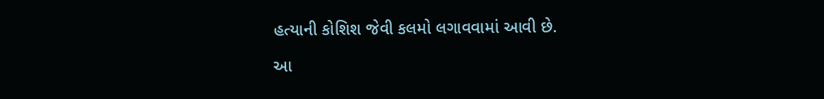હત્યાની કોશિશ જેવી કલમો લગાવવામાં આવી છે.

આ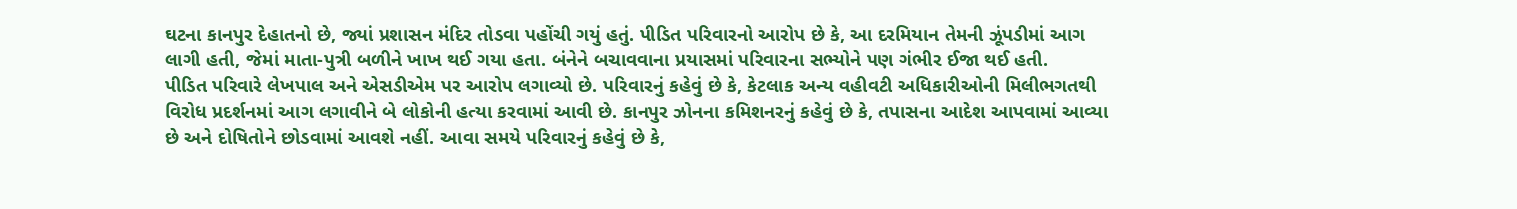ઘટના કાનપુર દેહાતનો છે, જ્યાં પ્રશાસન મંદિર તોડવા પહોંચી ગયું હતું. પીડિત પરિવારનો આરોપ છે કે, આ દરમિયાન તેમની ઝૂંપડીમાં આગ લાગી હતી, જેમાં માતા-પુત્રી બળીને ખાખ થઈ ગયા હતા. બંનેને બચાવવાના પ્રયાસમાં પરિવારના સભ્યોને પણ ગંભીર ઈજા થઈ હતી.
પીડિત પરિવારે લેખપાલ અને એસડીએમ પર આરોપ લગાવ્યો છે. પરિવારનું કહેવું છે કે, કેટલાક અન્ય વહીવટી અધિકારીઓની મિલીભગતથી વિરોધ પ્રદર્શનમાં આગ લગાવીને બે લોકોની હત્યા કરવામાં આવી છે. કાનપુર ઝોનના કમિશનરનું કહેવું છે કે, તપાસના આદેશ આપવામાં આવ્યા છે અને દોષિતોને છોડવામાં આવશે નહીં. આવા સમયે પરિવારનું કહેવું છે કે,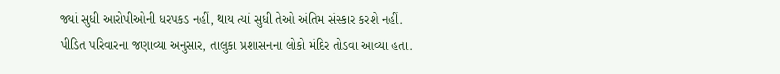જ્યાં સુધી આરોપીઓની ધરપકડ નહીં, થાય ત્યાં સુધી તેઓ અંતિમ સંસ્કાર કરશે નહીં.
પીડિત પરિવારના જણાવ્યા અનુસાર, તાલુકા પ્રશાસનના લોકો મંદિર તોડવા આવ્યા હતા.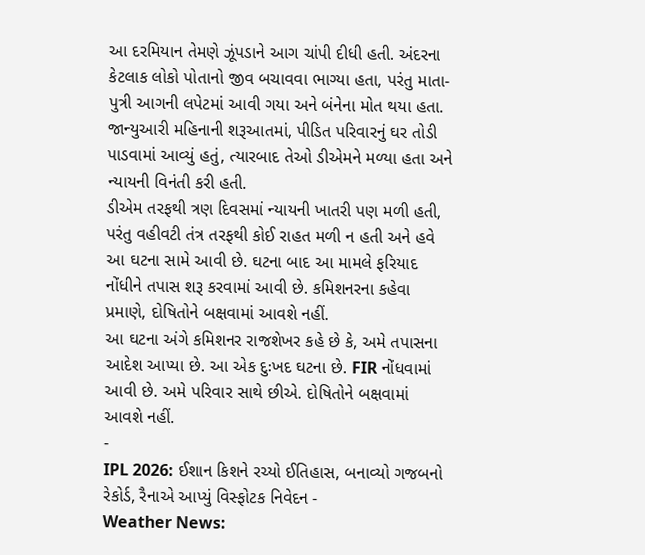આ દરમિયાન તેમણે ઝૂંપડાને આગ ચાંપી દીધી હતી. અંદરના કેટલાક લોકો પોતાનો જીવ બચાવવા ભાગ્યા હતા, પરંતુ માતા-પુત્રી આગની લપેટમાં આવી ગયા અને બંનેના મોત થયા હતા. જાન્યુઆરી મહિનાની શરૂઆતમાં, પીડિત પરિવારનું ઘર તોડી પાડવામાં આવ્યું હતું, ત્યારબાદ તેઓ ડીએમને મળ્યા હતા અને ન્યાયની વિનંતી કરી હતી.
ડીએમ તરફથી ત્રણ દિવસમાં ન્યાયની ખાતરી પણ મળી હતી, પરંતુ વહીવટી તંત્ર તરફથી કોઈ રાહત મળી ન હતી અને હવે આ ઘટના સામે આવી છે. ઘટના બાદ આ મામલે ફરિયાદ નોંધીને તપાસ શરૂ કરવામાં આવી છે. કમિશનરના કહેવા પ્રમાણે, દોષિતોને બક્ષવામાં આવશે નહીં.
આ ઘટના અંગે કમિશનર રાજશેખર કહે છે કે, અમે તપાસના આદેશ આપ્યા છે. આ એક દુઃખદ ઘટના છે. FIR નોંધવામાં આવી છે. અમે પરિવાર સાથે છીએ. દોષિતોને બક્ષવામાં આવશે નહીં.
-
IPL 2026: ઈશાન કિશને રચ્યો ઈતિહાસ, બનાવ્યો ગજબનો રેકોર્ડ, રૈનાએ આપ્યું વિસ્ફોટક નિવેદન -
Weather News: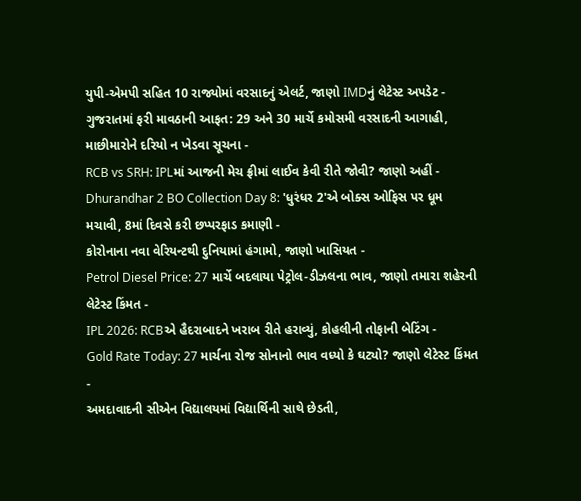યુપી-એમપી સહિત 10 રાજ્યોમાં વરસાદનું એલર્ટ, જાણો IMDનું લેટેસ્ટ અપડેટ -
ગુજરાતમાં ફરી માવઠાની આફત: 29 અને 30 માર્ચે કમોસમી વરસાદની આગાહી, માછીમારોને દરિયો ન ખેડવા સૂચના -
RCB vs SRH: IPLમાં આજની મેચ ફ્રીમાં લાઈવ કેવી રીતે જોવી? જાણો અહીં -
Dhurandhar 2 BO Collection Day 8: 'ધુરંધર 2'એ બોક્સ ઓફિસ પર ધૂમ મચાવી, 8માં દિવસે કરી છપ્પરફાડ કમાણી -
કોરોનાના નવા વેરિયન્ટથી દુનિયામાં હંગામો, જાણો ખાસિયત -
Petrol Diesel Price: 27 માર્ચે બદલાયા પેટ્રોલ-ડીઝલના ભાવ, જાણો તમારા શહેરની લેટેસ્ટ કિંમત -
IPL 2026: RCBએ હૈદરાબાદને ખરાબ રીતે હરાવ્યું, કોહલીની તોફાની બેટિંગ -
Gold Rate Today: 27 માર્ચના રોજ સોનાનો ભાવ વધ્યો કે ઘટ્યો? જાણો લેટેસ્ટ કિંમત -
અમદાવાદની સીએન વિદ્યાલયમાં વિદ્યાર્થિની સાથે છેડતી,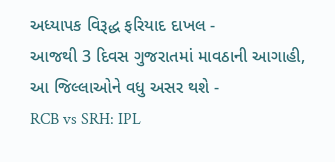અધ્યાપક વિરૂદ્ધ ફરિયાદ દાખલ -
આજથી 3 દિવસ ગુજરાતમાં માવઠાની આગાહી, આ જિલ્લાઓને વધુ અસર થશે -
RCB vs SRH: IPL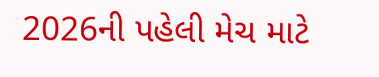2026ની પહેલી મેચ માટે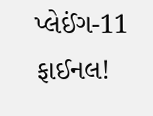પ્લેઈંગ-11 ફાઈનલ!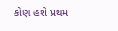કોણ હશે પ્રથમ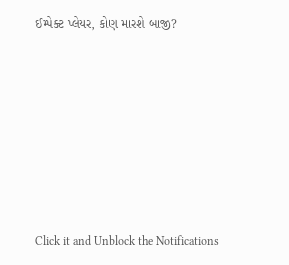ઈમ્પેક્ટ પ્લેયર, કોણ મારશે બાજી?








Click it and Unblock the Notifications